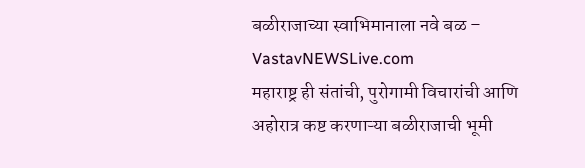बळीराजाच्या स्वाभिमानाला नवे बळ – VastavNEWSLive.com
महाराष्ट्र ही संतांची, पुरोगामी विचारांची आणि अहोरात्र कष्ट करणाऱ्या बळीराजाची भूमी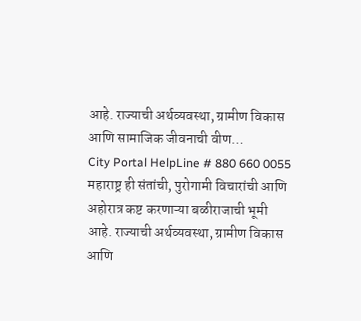आहे. राज्याची अर्थव्यवस्था, ग्रामीण विकास आणि सामाजिक जीवनाची वीण…
City Portal HelpLine # 880 660 0055
महाराष्ट्र ही संतांची, पुरोगामी विचारांची आणि अहोरात्र कष्ट करणाऱ्या बळीराजाची भूमी आहे. राज्याची अर्थव्यवस्था, ग्रामीण विकास आणि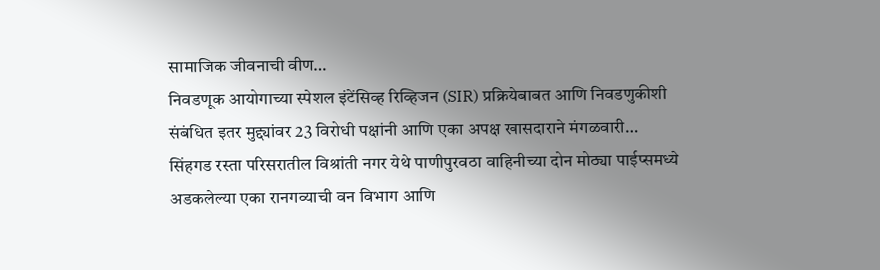सामाजिक जीवनाची वीण…
निवडणूक आयोगाच्या स्पेशल इंटेंसिव्ह रिव्हिजन (SIR) प्रक्रियेबाबत आणि निवडणुकीशी संबंधित इतर मुद्द्यांवर 23 विरोधी पक्षांनी आणि एका अपक्ष खासदाराने मंगळवारी…
सिंहगड रस्ता परिसरातील विश्रांती नगर येथे पाणीपुरवठा वाहिनीच्या दोन मोठ्या पाईप्समध्ये अडकलेल्या एका रानगव्याची वन विभाग आणि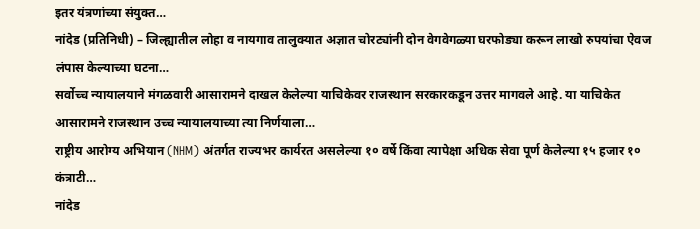इतर यंत्रणांच्या संयुक्त…
नांदेड (प्रतिनिधी) – जिल्ह्यातील लोहा व नायगाव तालुक्यात अज्ञात चोरट्यांनी दोन वेगवेगळ्या घरफोड्या करून लाखो रुपयांचा ऐवज लंपास केल्याच्या घटना…
सर्वोच्च न्यायालयाने मंगळवारी आसारामने दाखल केलेल्या याचिकेवर राजस्थान सरकारकडून उत्तर मागवले आहे. या याचिकेत आसारामने राजस्थान उच्च न्यायालयाच्या त्या निर्णयाला…
राष्ट्रीय आरोग्य अभियान (NHM) अंतर्गत राज्यभर कार्यरत असलेल्या १० वर्षे किंवा त्यापेक्षा अधिक सेवा पूर्ण केलेल्या १५ हजार १० कंत्राटी…
नांदेड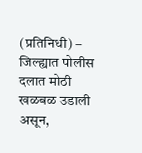(प्रतिनिधी) – जिल्ह्यात पोलीस दलात मोठी खळबळ उडाली असून,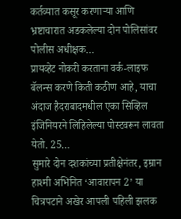कर्तव्यात कसूर करणाऱ्या आणि भ्रष्टाचारात अडकलेल्या दोन पोलिसांवर पोलीस अधीक्षक…
प्रायव्हेट नोकरी करताना वर्क-लाइफ बॅलन्स करणे किती कठीण आहे, याचा अंदाज हैदराबादमधील एका सिव्हिल इंजिनियरने लिहिलेल्या पोस्टवरून लावता येतो. 25…
सुमारे दोन दशकांच्या प्रतीक्षेनंतर, इम्रान हाश्मी अभिनित ‘आवारापन 2’ या चित्रपटाने अखेर आपली पहिली झलक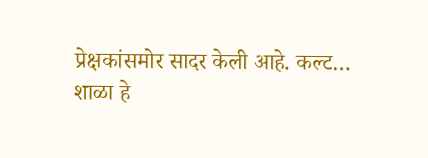प्रेक्षकांसमोर सादर केली आहे. कल्ट…
शाळा हे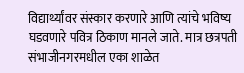विद्यार्थ्यांवर संस्कार करणारे आणि त्यांचे भविष्य घडवणारे पवित्र ठिकाण मानले जाते. मात्र छत्रपती संभाजीनगरमधील एका शाळेत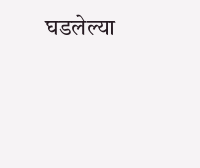घडलेल्या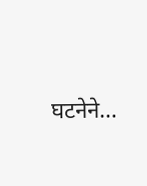घटनेने…